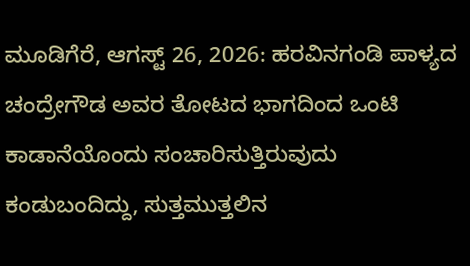ಮೂಡಿಗೆರೆ, ಆಗಸ್ಟ್ 26, 2026: ಹರವಿನಗಂಡಿ ಪಾಳ್ಯದ ಚಂದ್ರೇಗೌಡ ಅವರ ತೋಟದ ಭಾಗದಿಂದ ಒಂಟಿ ಕಾಡಾನೆಯೊಂದು ಸಂಚಾರಿಸುತ್ತಿರುವುದು ಕಂಡುಬಂದಿದ್ದು, ಸುತ್ತಮುತ್ತಲಿನ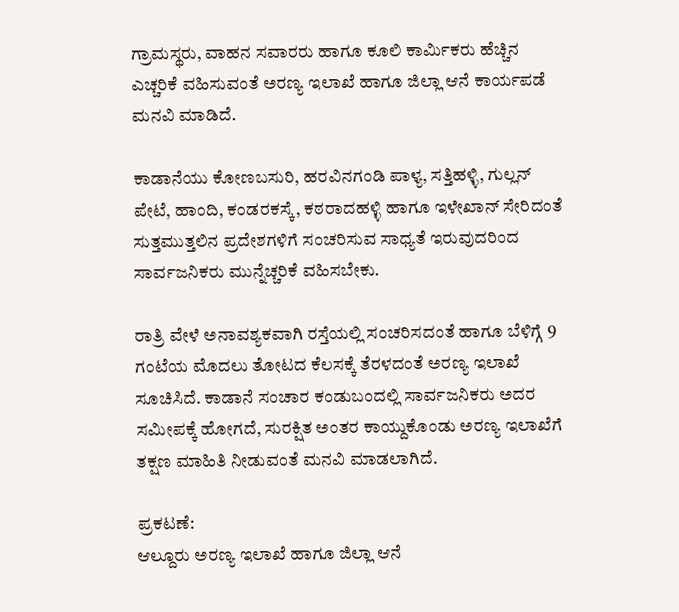ಗ್ರಾಮಸ್ಥರು, ವಾಹನ ಸವಾರರು ಹಾಗೂ ಕೂಲಿ ಕಾರ್ಮಿಕರು ಹೆಚ್ಚಿನ ಎಚ್ಚರಿಕೆ ವಹಿಸುವಂತೆ ಅರಣ್ಯ ಇಲಾಖೆ ಹಾಗೂ ಜಿಲ್ಲಾ ಆನೆ ಕಾರ್ಯಪಡೆ ಮನವಿ ಮಾಡಿದೆ.

ಕಾಡಾನೆಯು ಕೋಣಬಸುರಿ, ಹರವಿನಗಂಡಿ ಪಾಳ್ಯ, ಸತ್ತಿಹಳ್ಳಿ, ಗುಲ್ಲನ್ ಪೇಟೆ, ಹಾಂದಿ, ಕಂಡರಕಸ್ಕೆ, ಕಠರಾದಹಳ್ಳಿ ಹಾಗೂ ಇಳೇಖಾನ್ ಸೇರಿದಂತೆ ಸುತ್ತಮುತ್ತಲಿನ ಪ್ರದೇಶಗಳಿಗೆ ಸಂಚರಿಸುವ ಸಾಧ್ಯತೆ ಇರುವುದರಿಂದ ಸಾರ್ವಜನಿಕರು ಮುನ್ನೆಚ್ಚರಿಕೆ ವಹಿಸಬೇಕು.

ರಾತ್ರಿ ವೇಳೆ ಅನಾವಶ್ಯಕವಾಗಿ ರಸ್ತೆಯಲ್ಲಿ ಸಂಚರಿಸದಂತೆ ಹಾಗೂ ಬೆಳಿಗ್ಗೆ 9 ಗಂಟೆಯ ಮೊದಲು ತೋಟದ ಕೆಲಸಕ್ಕೆ ತೆರಳದಂತೆ ಅರಣ್ಯ ಇಲಾಖೆ ಸೂಚಿಸಿದೆ. ಕಾಡಾನೆ ಸಂಚಾರ ಕಂಡುಬಂದಲ್ಲಿ ಸಾರ್ವಜನಿಕರು ಅದರ ಸಮೀಪಕ್ಕೆ ಹೋಗದೆ, ಸುರಕ್ಷಿತ ಅಂತರ ಕಾಯ್ದುಕೊಂಡು ಅರಣ್ಯ ಇಲಾಖೆಗೆ ತಕ್ಷಣ ಮಾಹಿತಿ ನೀಡುವಂತೆ ಮನವಿ ಮಾಡಲಾಗಿದೆ.

ಪ್ರಕಟಣೆ:
ಆಲ್ದೂರು ಅರಣ್ಯ ಇಲಾಖೆ ಹಾಗೂ ಜಿಲ್ಲಾ ಆನೆ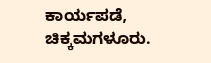ಕಾರ್ಯಪಡೆ, ಚಿಕ್ಕಮಗಳೂರು.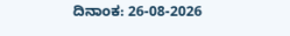ದಿನಾಂಕ: 26-08-2026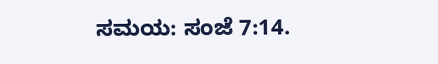ಸಮಯ: ಸಂಜೆ 7:14.